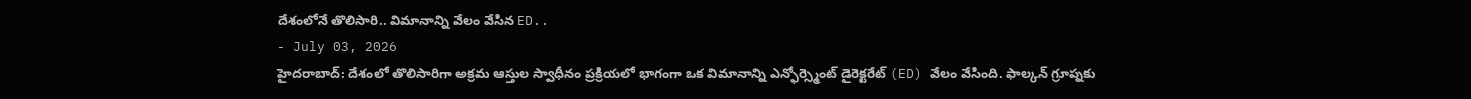దేశంలోనే తొలిసారి.. విమానాన్ని వేలం వేసిన ED..
- July 03, 2026
హైదరాబాద్: దేశంలో తొలిసారిగా అక్రమ ఆస్తుల స్వాధీనం ప్రక్రియలో భాగంగా ఒక విమానాన్ని ఎన్ఫోర్స్మెంట్ డైరెక్టరేట్ (ED) వేలం వేసింది. ఫాల్కన్ గ్రూప్నకు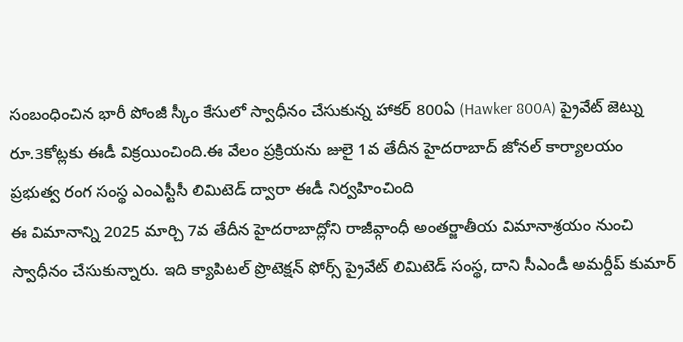సంబంధించిన భారీ పోంజీ స్కీం కేసులో స్వాధీనం చేసుకున్న హాకర్ 800ఏ (Hawker 800A) ప్రైవేట్ జెట్ను రూ.3కోట్లకు ఈడీ విక్రయించింది.ఈ వేలం ప్రక్రియను జులై 1వ తేదీన హైదరాబాద్ జోనల్ కార్యాలయం ప్రభుత్వ రంగ సంస్థ ఎంఎస్టీసీ లిమిటెడ్ ద్వారా ఈడీ నిర్వహించింది
ఈ విమానాన్ని 2025 మార్చి 7వ తేదీన హైదరాబాద్లోని రాజీవ్గాంధీ అంతర్జాతీయ విమానాశ్రయం నుంచి స్వాధీనం చేసుకున్నారు. ఇది క్యాపిటల్ ప్రొటెక్షన్ ఫోర్స్ ప్రైవేట్ లిమిటెడ్ సంస్థ, దాని సీఎండీ అమర్దీప్ కుమార్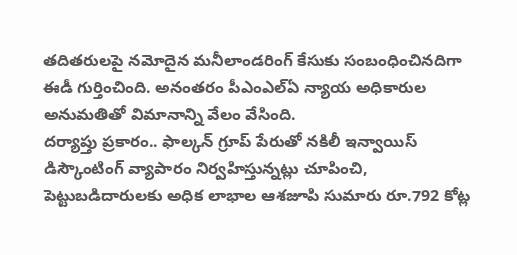తదితరులపై నమోదైన మనీలాండరింగ్ కేసుకు సంబంధించినదిగా ఈడీ గుర్తించింది. అనంతరం పీఎంఎల్ఏ న్యాయ అధికారుల అనుమతితో విమానాన్ని వేలం వేసింది.
దర్యాప్తు ప్రకారం.. ఫాల్కన్ గ్రూప్ పేరుతో నకిలీ ఇన్వాయిస్ డిస్కౌంటింగ్ వ్యాపారం నిర్వహిస్తున్నట్లు చూపించి, పెట్టుబడిదారులకు అధిక లాభాల ఆశజూపి సుమారు రూ.792 కోట్ల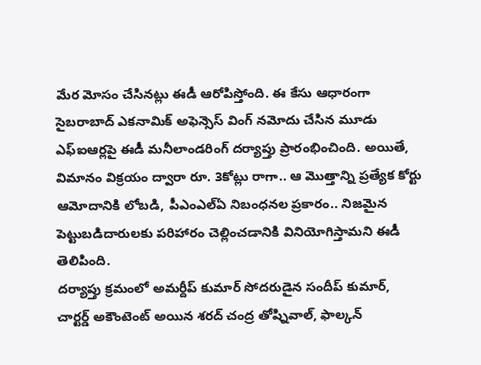మేర మోసం చేసినట్లు ఈడీ ఆరోపిస్తోంది. ఈ కేసు ఆధారంగా సైబరాబాద్ ఎకనామిక్ అఫెన్సెస్ వింగ్ నమోదు చేసిన మూడు ఎఫ్ఐఆర్లపై ఈడీ మనీలాండరింగ్ దర్యాప్తు ప్రారంభించింది. అయితే, విమానం విక్రయం ద్వారా రూ. 3కోట్లు రాగా.. ఆ మొత్తాన్ని ప్రత్యేక కోర్టు ఆమోదానికి లోబడి, పీఎంఎల్ఏ నిబంధనల ప్రకారం.. నిజమైన పెట్టుబడిదారులకు పరిహారం చెల్లించడానికి వినియోగిస్తామని ఈడీ తెలిపింది.
దర్యాప్తు క్రమంలో అమర్దీప్ కుమార్ సోదరుడైన సందీప్ కుమార్, చార్టర్డ్ అకౌంటెంట్ అయిన శరద్ చంద్ర తోష్నివాల్, ఫాల్కన్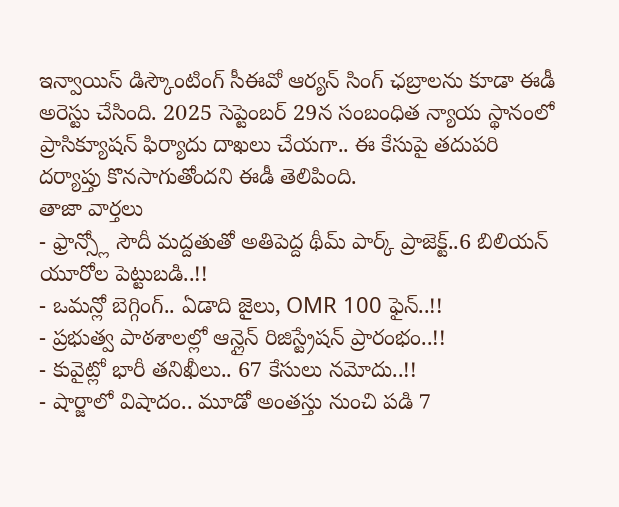ఇన్వాయిస్ డిస్కౌంటింగ్ సీఈవో ఆర్యన్ సింగ్ ఛబ్రాలను కూడా ఈడీ అరెస్టు చేసింది. 2025 సెప్టెంబర్ 29న సంబంధిత న్యాయ స్థానంలో ప్రాసిక్యూషన్ ఫిర్యాదు దాఖలు చేయగా.. ఈ కేసుపై తదుపరి దర్యాప్తు కొనసాగుతోందని ఈడీ తెలిపింది.
తాజా వార్తలు
- ఫ్రాన్స్లో సౌదీ మద్దతుతో అతిపెద్ద థీమ్ పార్క్ ప్రాజెక్ట్..6 బిలియన్ యూరోల పెట్టుబడి..!!
- ఒమన్లో బెగ్గింగ్.. ఏడాది జైలు, OMR 100 ఫైన్..!!
- ప్రభుత్వ పాఠశాలల్లో ఆన్లైన్ రిజిస్ట్రేషన్ ప్రారంభం..!!
- కువైట్లో భారీ తనిఖీలు.. 67 కేసులు నమోదు..!!
- షార్జాలో విషాదం.. మూడో అంతస్తు నుంచి పడి 7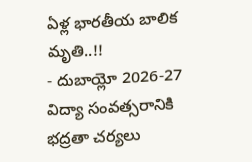ఏళ్ల భారతీయ బాలిక మృతి..!!
- దుబాయ్లో 2026-27 విద్యా సంవత్సరానికి భద్రతా చర్యలు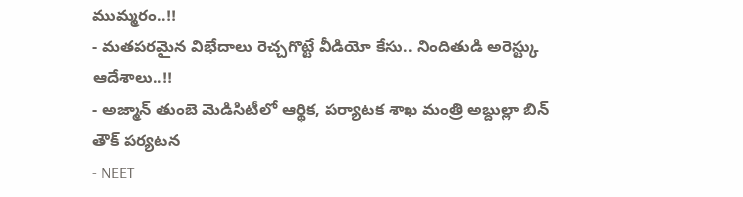ముమ్మరం..!!
- మతపరమైన విభేదాలు రెచ్చగొట్టే వీడియో కేసు.. నిందితుడి అరెస్ట్కు ఆదేశాలు..!!
- అజ్మాన్ తుంబె మెడిసిటీలో ఆర్థిక, పర్యాటక శాఖ మంత్రి అబ్దుల్లా బిన్ తౌక్ పర్యటన
- NEET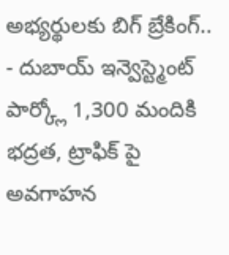అభ్యర్థులకు బిగ్ బ్రేకింగ్..
- దుబాయ్ ఇన్వెస్ట్మెంట్ పార్క్లో 1,300 మందికి భద్రత, ట్రాఫిక్ పై అవగాహన